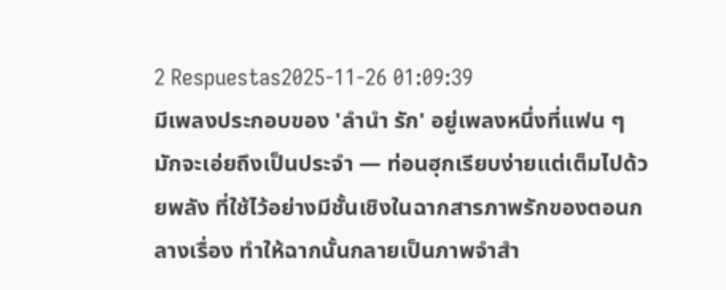2 Respuestas2025-11-26 01:09:39
มีเพลงประกอบของ 'ลำนำ รัก' อยู่เพลงหนึ่งที่แฟน ๆ มักจะเอ่ยถึงเป็นประจำ — ท่อนฮุกเรียบง่ายแต่เต็มไปด้วยพลัง ที่ใช้ไว้อย่างมีชั้นเชิงในฉากสารภาพรักของตอนกลางเรื่อง ทำให้ฉากนั้นกลายเป็นภาพจำสำ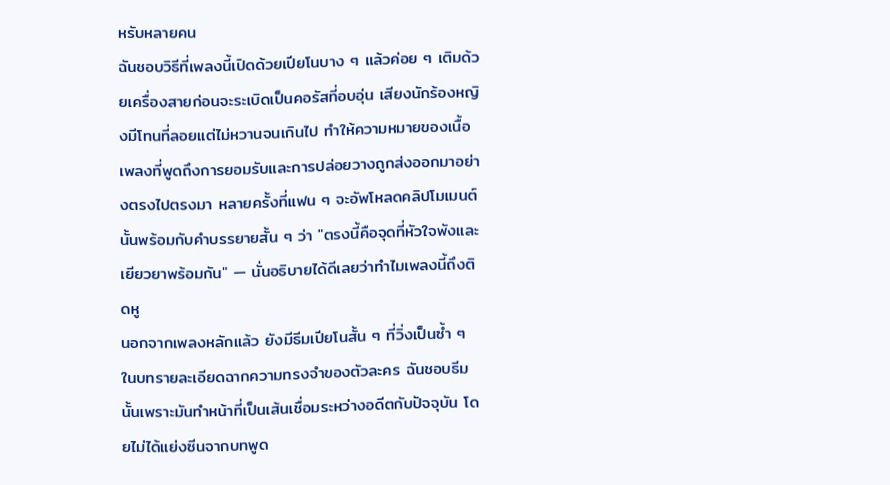หรับหลายคน
ฉันชอบวิธีที่เพลงนี้เปิดด้วยเปียโนบาง ๆ แล้วค่อย ๆ เติมด้วยเครื่องสายก่อนจะระเบิดเป็นคอรัสที่อบอุ่น เสียงนักร้องหญิงมีโทนที่ลอยแต่ไม่หวานจนเกินไป ทำให้ความหมายของเนื้อเพลงที่พูดถึงการยอมรับและการปล่อยวางถูกส่งออกมาอย่างตรงไปตรงมา หลายครั้งที่แฟน ๆ จะอัพโหลดคลิปโมเมนต์นั้นพร้อมกับคำบรรยายสั้น ๆ ว่า "ตรงนี้คือจุดที่หัวใจพังและเยียวยาพร้อมกัน" — นั่นอธิบายได้ดีเลยว่าทำไมเพลงนี้ถึงติดหู
นอกจากเพลงหลักแล้ว ยังมีธีมเปียโนสั้น ๆ ที่วิ่งเป็นซ้ำ ๆ ในบทรายละเอียดฉากความทรงจำของตัวละคร ฉันชอบธีมนั้นเพราะมันทำหน้าที่เป็นเส้นเชื่อมระหว่างอดีตกับปัจจุบัน โดยไม่ได้แย่งซีนจากบทพูด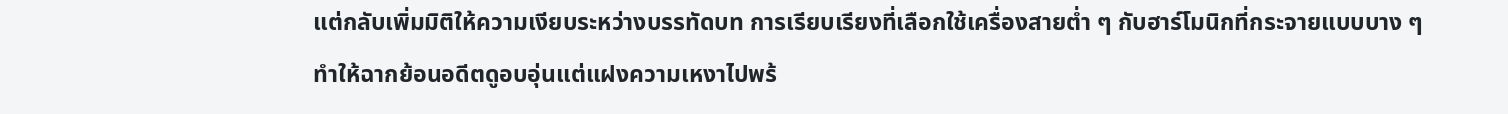แต่กลับเพิ่มมิติให้ความเงียบระหว่างบรรทัดบท การเรียบเรียงที่เลือกใช้เครื่องสายต่ำ ๆ กับฮาร์โมนิกที่กระจายแบบบาง ๆ ทำให้ฉากย้อนอดีตดูอบอุ่นแต่แฝงความเหงาไปพร้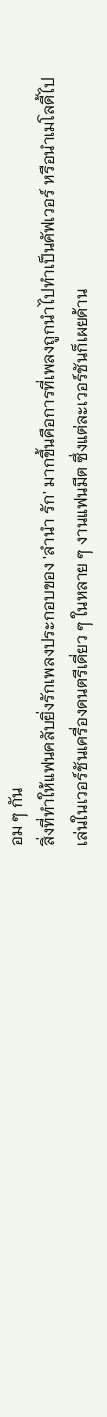อม ๆ กัน
สิ่งที่ทำให้แฟนคลับยิ่งรักเพลงประกอบของ 'ลำนำ รัก' มากขึ้นคือการที่เพลงถูกนำไปทำเป็นคัฟเวอร์ หรือนำเมโลดี้ไปเล่นในเวอร์ชันเครื่องดนตรีเดี่ยว ๆ ในหลาย ๆ งานแฟนมีต ซึ่งแต่ละเวอร์ชันก็เผยด้าน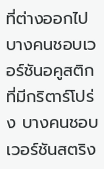ที่ต่างออกไป บางคนชอบเวอร์ชันอคูสติกที่มีกริตาร์โปร่ง บางคนชอบเวอร์ชันสตริง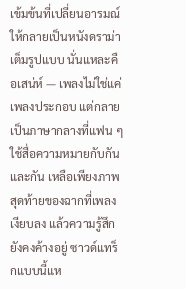เข้มข้นที่เปลี่ยนอารมณ์ให้กลายเป็นหนังดราม่าเต็มรูปแบบ นั่นแหละคือเสน่ห์ — เพลงไม่ใช่แค่เพลงประกอบ แต่กลายเป็นภาษากลางที่แฟน ๆ ใช้สื่อความหมายกับกันและกัน เหลือเพียงภาพสุดท้ายของฉากที่เพลงเงียบลง แล้วความรู้สึกยังคงค้างอยู่ ซาวด์แทร็กแบบนี้แห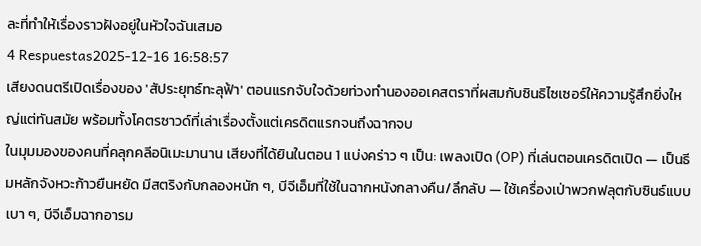ละที่ทำให้เรื่องราวฝังอยู่ในหัวใจฉันเสมอ
4 Respuestas2025-12-16 16:58:57
เสียงดนตรีเปิดเรื่องของ 'สัประยุทธ์ทะลุฟ้า' ตอนแรกจับใจด้วยท่วงทำนองออเคสตราที่ผสมกับซินธิไซเซอร์ให้ความรู้สึกยิ่งใหญ่แต่ทันสมัย พร้อมทั้งโคตรซาวด์ที่เล่าเรื่องตั้งแต่เครดิตแรกจนถึงฉากจบ
ในมุมมองของคนที่คลุกคลีอนิเมะมานาน เสียงที่ได้ยินในตอน 1 แบ่งคร่าว ๆ เป็น: เพลงเปิด (OP) ที่เล่นตอนเครดิตเปิด — เป็นธีมหลักจังหวะก้าวยืนหยัด มีสตริงกับกลองหนัก ๆ, บีจีเอ็มที่ใช้ในฉากหนังกลางคืน/ลึกลับ — ใช้เครื่องเป่าพวกฟลุตกับซินธ์แบบเบา ๆ, บีจีเอ็มฉากอารม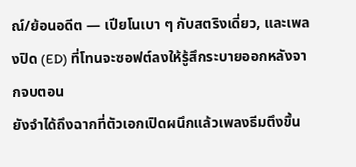ณ์/ย้อนอดีต — เปียโนเบา ๆ กับสตริงเดี่ยว, และเพลงปิด (ED) ที่โทนจะซอฟต์ลงให้รู้สึกระบายออกหลังจากจบตอน
ยังจำได้ถึงฉากที่ตัวเอกเปิดผนึกแล้วเพลงธีมตึงขึ้น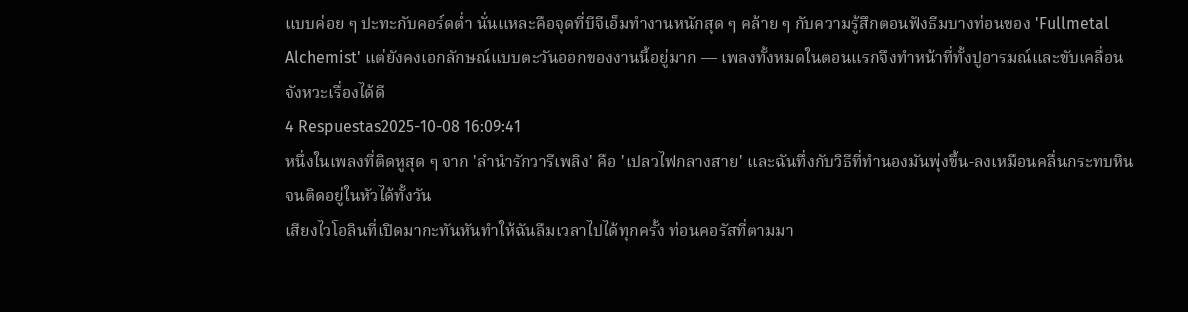แบบค่อย ๆ ปะทะกับคอร์ดต่ำ นั่นแหละคือจุดที่บีจีเอ็มทำงานหนักสุด ๆ คล้าย ๆ กับความรู้สึกตอนฟังธีมบางท่อนของ 'Fullmetal Alchemist' แต่ยังคงเอกลักษณ์แบบตะวันออกของงานนี้อยู่มาก — เพลงทั้งหมดในตอนแรกจึงทำหน้าที่ทั้งปูอารมณ์และขับเคลื่อนจังหวะเรื่องได้ดี
4 Respuestas2025-10-08 16:09:41
หนึ่งในเพลงที่ติดหูสุด ๆ จาก 'ลำนำรักวารีเพลิง' คือ 'เปลวไฟกลางสาย' และฉันทึ่งกับวิธีที่ทำนองมันพุ่งขึ้น-ลงเหมือนคลื่นกระทบหินจนติดอยู่ในหัวได้ทั้งวัน
เสียงไวโอลินที่เปิดมากะทันหันทำให้ฉันลืมเวลาไปได้ทุกครั้ง ท่อนคอรัสที่ตามมา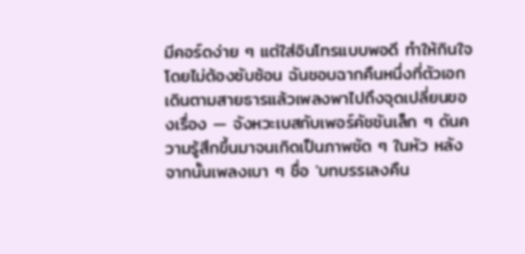มีคอร์ดง่าย ๆ แต่ใส่อินโทรแบบพอดี ทำให้กินใจโดยไม่ต้องซับซ้อน ฉันชอบฉากคืนหนึ่งที่ตัวเอกเดินตามสายธารแล้วเพลงพาไปถึงจุดเปลี่ยนของเรื่อง — จังหวะเบสกับเพอร์คัชชันเล็ก ๆ ดันความรู้สึกขึ้นมาจนเกิดเป็นภาพชัด ๆ ในหัว หลังจากนั้นเพลงเบา ๆ ชื่อ 'บทบรรเลงคืน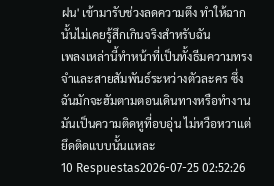ฝน' เข้ามารับช่วงลดความตึง ทำให้ฉากนั้นไม่เคยรู้สึกเกินจริงสำหรับฉัน
เพลงเหล่านี้ทำหน้าที่เป็นทั้งธีมความทรงจำและสายสัมพันธ์ระหว่างตัวละคร ซึ่งฉันมักจะฮัมตามตอนเดินทางหรือทำงาน มันเป็นความติดหูที่อบอุ่น ไม่หวือหวาแต่ยึดติดแบบนั้นแหละ
10 Respuestas2026-07-25 02:52:26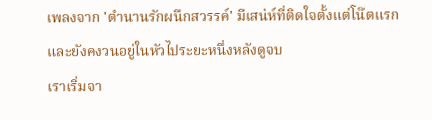เพลงจาก 'ตำนานรักผนึกสวรรค์' มีเสน่ห์ที่ติดใจตั้งแต่โน๊ตแรกและยังคงวนอยู่ในหัวไประยะหนึ่งหลังดูจบ
เราเริ่มจา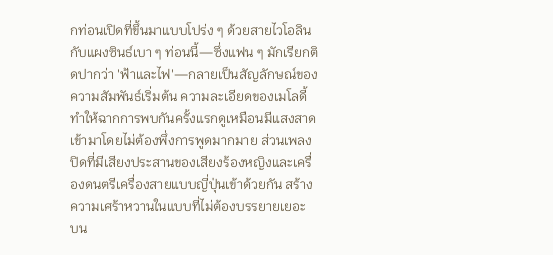กท่อนเปิดที่ขึ้นมาแบบโปร่ง ๆ ด้วยสายไวโอลินกับแผงซินธ์เบา ๆ ท่อนนี้—ซึ่งแฟน ๆ มักเรียกติดปากว่า 'ฟ้าและไฟ'—กลายเป็นสัญลักษณ์ของความสัมพันธ์เริ่มต้น ความละเอียดของเมโลดี้ทำให้ฉากการพบกันครั้งแรกดูเหมือนมีแสงสาดเข้ามาโดยไม่ต้องพึ่งการพูดมากมาย ส่วนเพลงปิดที่มีเสียงประสานของเสียงร้องหญิงและเครื่องดนตรีเครื่องสายแบบญี่ปุ่นเข้าด้วยกัน สร้างความเศร้าหวานในแบบที่ไม่ต้องบรรยายเยอะ
บน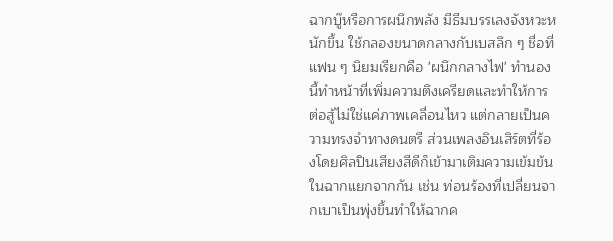ฉากบู๊หรือการผนึกพลัง มีธีมบรรเลงจังหวะหนักขึ้น ใช้กลองขนาดกลางกับเบสลึก ๆ ชื่อที่แฟน ๆ นิยมเรียกคือ 'ผนึกกลางไฟ' ทำนองนี้ทำหน้าที่เพิ่มความตึงเครียดและทำให้การต่อสู้ไม่ใช่แค่ภาพเคลื่อนไหว แต่กลายเป็นความทรงจำทางดนตรี ส่วนเพลงอินเสิร์ตที่ร้องโดยศิลปินเสียงสีดีก็เข้ามาเติมความเข้มข้นในฉากแยกจากกัน เช่น ท่อนร้องที่เปลี่ยนจากเบาเป็นพุ่งขึ้นทำให้ฉากค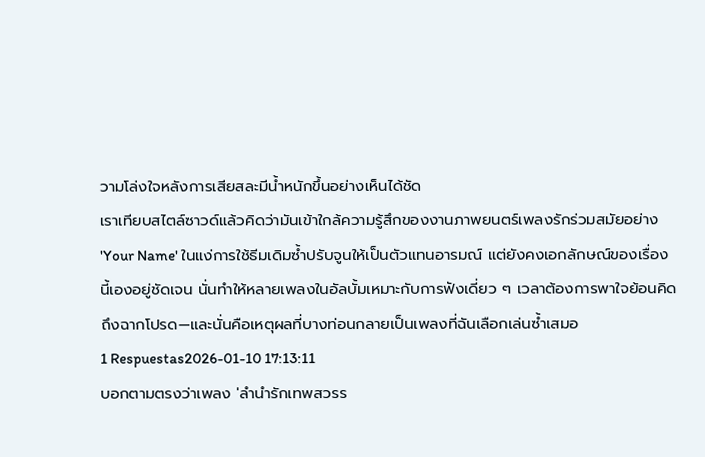วามโล่งใจหลังการเสียสละมีน้ำหนักขึ้นอย่างเห็นได้ชัด
เราเทียบสไตล์ซาวด์แล้วคิดว่ามันเข้าใกล้ความรู้สึกของงานภาพยนตร์เพลงรักร่วมสมัยอย่าง 'Your Name' ในแง่การใช้ธีมเดิมซ้ำปรับจูนให้เป็นตัวแทนอารมณ์ แต่ยังคงเอกลักษณ์ของเรื่องนี้เองอยู่ชัดเจน นั่นทำให้หลายเพลงในอัลบั้มเหมาะกับการฟังเดี่ยว ๆ เวลาต้องการพาใจย้อนคิดถึงฉากโปรด—และนั่นคือเหตุผลที่บางท่อนกลายเป็นเพลงที่ฉันเลือกเล่นซ้ำเสมอ
1 Respuestas2026-01-10 17:13:11
บอกตามตรงว่าเพลง 'ลำนำรักเทพสวรร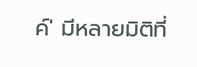ค์' มีหลายมิติที่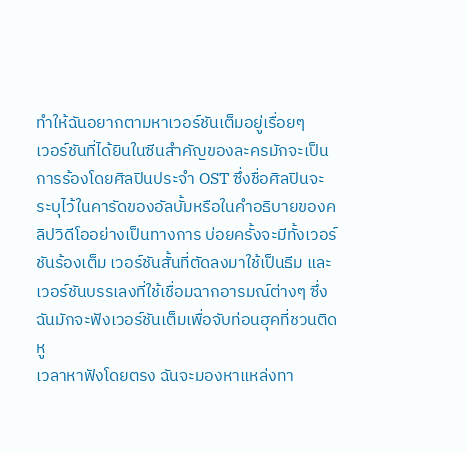ทำให้ฉันอยากตามหาเวอร์ชันเต็มอยู่เรื่อยๆ
เวอร์ชันที่ได้ยินในซีนสำคัญของละครมักจะเป็นการร้องโดยศิลปินประจำ OST ซึ่งชื่อศิลปินจะระบุไว้ในคารัดของอัลบั้มหรือในคำอธิบายของคลิปวิดีโออย่างเป็นทางการ บ่อยครั้งจะมีทั้งเวอร์ชันร้องเต็ม เวอร์ชันสั้นที่ตัดลงมาใช้เป็นธีม และเวอร์ชันบรรเลงที่ใช้เชื่อมฉากอารมณ์ต่างๆ ซึ่งฉันมักจะฟังเวอร์ชันเต็มเพื่อจับท่อนฮุคที่ชวนติดหู
เวลาหาฟังโดยตรง ฉันจะมองหาแหล่งทา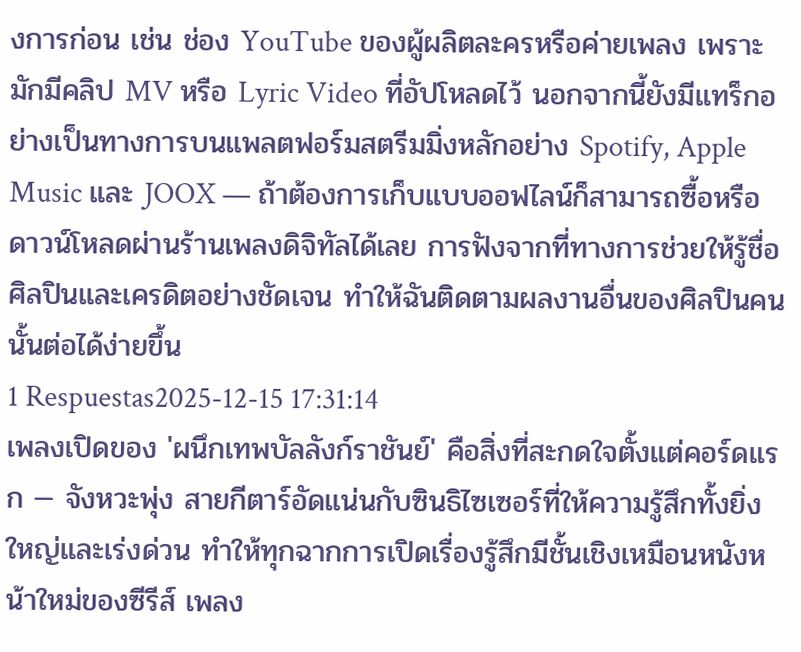งการก่อน เช่น ช่อง YouTube ของผู้ผลิตละครหรือค่ายเพลง เพราะมักมีคลิป MV หรือ Lyric Video ที่อัปโหลดไว้ นอกจากนี้ยังมีแทร็กอย่างเป็นทางการบนแพลตฟอร์มสตรีมมิ่งหลักอย่าง Spotify, Apple Music และ JOOX — ถ้าต้องการเก็บแบบออฟไลน์ก็สามารถซื้อหรือดาวน์โหลดผ่านร้านเพลงดิจิทัลได้เลย การฟังจากที่ทางการช่วยให้รู้ชื่อศิลปินและเครดิตอย่างชัดเจน ทำให้ฉันติดตามผลงานอื่นของศิลปินคนนั้นต่อได้ง่ายขึ้น
1 Respuestas2025-12-15 17:31:14
เพลงเปิดของ 'ผนึกเทพบัลลังก์ราชันย์' คือสิ่งที่สะกดใจตั้งแต่คอร์ดแรก — จังหวะพุ่ง สายกีตาร์อัดแน่นกับซินธิไซเซอร์ที่ให้ความรู้สึกทั้งยิ่งใหญ่และเร่งด่วน ทำให้ทุกฉากการเปิดเรื่องรู้สึกมีชั้นเชิงเหมือนหนังหน้าใหม่ของซีรีส์ เพลง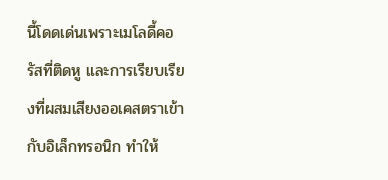นี้โดดเด่นเพราะเมโลดี้คอรัสที่ติดหู และการเรียบเรียงที่ผสมเสียงออเคสตราเข้ากับอิเล็กทรอนิก ทำให้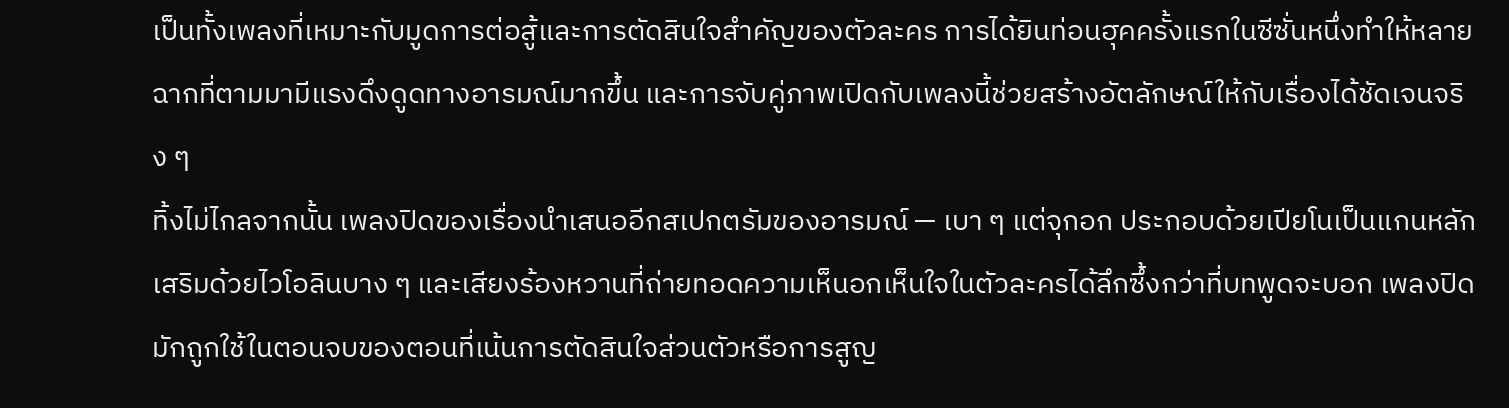เป็นทั้งเพลงที่เหมาะกับมูดการต่อสู้และการตัดสินใจสำคัญของตัวละคร การได้ยินท่อนฮุคครั้งแรกในซีซั่นหนึ่งทำให้หลายฉากที่ตามมามีแรงดึงดูดทางอารมณ์มากขึ้น และการจับคู่ภาพเปิดกับเพลงนี้ช่วยสร้างอัตลักษณ์ให้กับเรื่องได้ชัดเจนจริง ๆ
ทิ้งไม่ไกลจากนั้น เพลงปิดของเรื่องนำเสนออีกสเปกตรัมของอารมณ์ — เบา ๆ แต่จุกอก ประกอบด้วยเปียโนเป็นแกนหลัก เสริมด้วยไวโอลินบาง ๆ และเสียงร้องหวานที่ถ่ายทอดความเห็นอกเห็นใจในตัวละครได้ลึกซึ้งกว่าที่บทพูดจะบอก เพลงปิดมักถูกใช้ในตอนจบของตอนที่เน้นการตัดสินใจส่วนตัวหรือการสูญ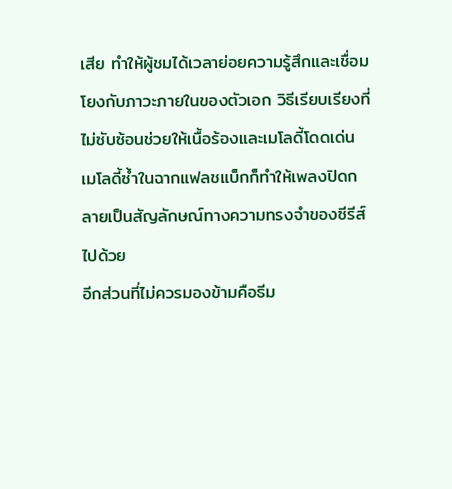เสีย ทำให้ผู้ชมได้เวลาย่อยความรู้สึกและเชื่อมโยงกับภาวะภายในของตัวเอก วิธีเรียบเรียงที่ไม่ซับซ้อนช่วยให้เนื้อร้องและเมโลดี้โดดเด่น เมโลดี้ซ้ำในฉากแฟลชแบ็กก็ทำให้เพลงปิดกลายเป็นสัญลักษณ์ทางความทรงจำของซีรีส์ไปด้วย
อีกส่วนที่ไม่ควรมองข้ามคือธีม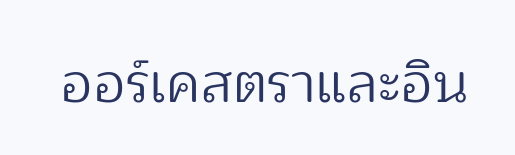ออร์เคสตราและอิน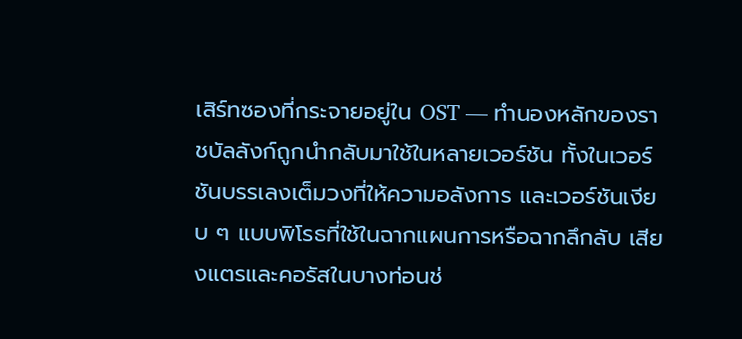เสิร์ทซองที่กระจายอยู่ใน OST — ทำนองหลักของราชบัลลังก์ถูกนำกลับมาใช้ในหลายเวอร์ชัน ทั้งในเวอร์ชันบรรเลงเต็มวงที่ให้ความอลังการ และเวอร์ชันเงียบ ๆ แบบพิโรธที่ใช้ในฉากแผนการหรือฉากลึกลับ เสียงแตรและคอรัสในบางท่อนช่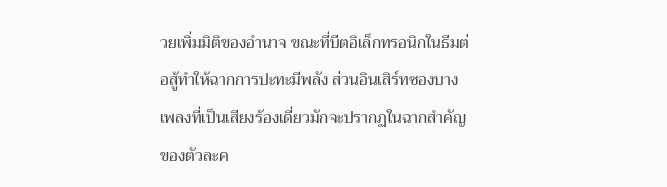วยเพิ่มมิติของอำนาจ ขณะที่บีตอิเล็กทรอนิกในธีมต่อสู้ทำให้ฉากการปะทะมีพลัง ส่วนอินเสิร์ทซองบางเพลงที่เป็นเสียงร้องเดี่ยวมักจะปรากฏในฉากสำคัญของตัวละค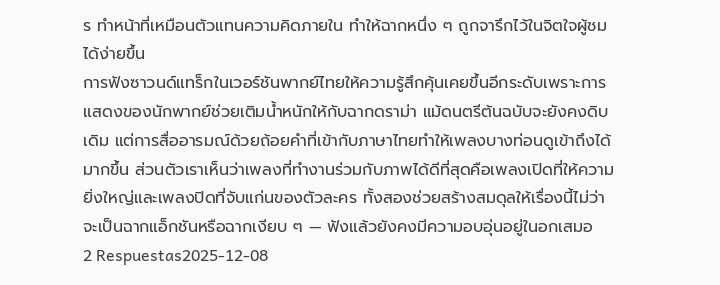ร ทำหน้าที่เหมือนตัวแทนความคิดภายใน ทำให้ฉากหนึ่ง ๆ ถูกจารึกไว้ในจิตใจผู้ชมได้ง่ายขึ้น
การฟังซาวนด์แทร็กในเวอร์ชันพากย์ไทยให้ความรู้สึกคุ้นเคยขึ้นอีกระดับเพราะการแสดงของนักพากย์ช่วยเติมน้ำหนักให้กับฉากดราม่า แม้ดนตรีต้นฉบับจะยังคงดิบเดิม แต่การสื่ออารมณ์ด้วยถ้อยคำที่เข้ากับภาษาไทยทำให้เพลงบางท่อนดูเข้าถึงได้มากขึ้น ส่วนตัวเราเห็นว่าเพลงที่ทำงานร่วมกับภาพได้ดีที่สุดคือเพลงเปิดที่ให้ความยิ่งใหญ่และเพลงปิดที่จับแก่นของตัวละคร ทั้งสองช่วยสร้างสมดุลให้เรื่องนี้ไม่ว่าจะเป็นฉากแอ็กชันหรือฉากเงียบ ๆ — ฟังแล้วยังคงมีความอบอุ่นอยู่ในอกเสมอ
2 Respuestas2025-12-08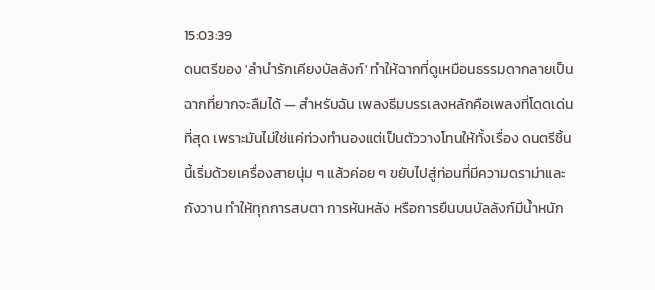15:03:39
ดนตรีของ 'ลํานํารักเคียงบัลลังก์' ทำให้ฉากที่ดูเหมือนธรรมดากลายเป็นฉากที่ยากจะลืมได้ — สำหรับฉัน เพลงธีมบรรเลงหลักคือเพลงที่โดดเด่นที่สุด เพราะมันไม่ใช่แค่ท่วงทำนองแต่เป็นตัววางโทนให้ทั้งเรื่อง ดนตรีชิ้นนี้เริ่มด้วยเครื่องสายนุ่ม ๆ แล้วค่อย ๆ ขยับไปสู่ท่อนที่มีความดราม่าและกังวาน ทำให้ทุกการสบตา การหันหลัง หรือการยืนบนบัลลังก์มีน้ำหนัก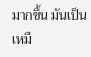มากขึ้น มันเป็นเหมื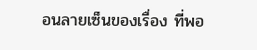อนลายเซ็นของเรื่อง ที่พอ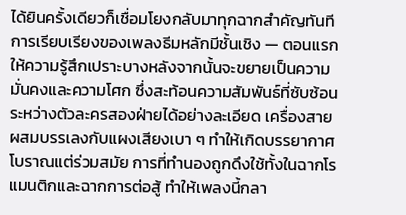ได้ยินครั้งเดียวก็เชื่อมโยงกลับมาทุกฉากสำคัญทันที
การเรียบเรียงของเพลงธีมหลักมีชั้นเชิง — ตอนแรกให้ความรู้สึกเปราะบางหลังจากนั้นจะขยายเป็นความมั่นคงและความโศก ซึ่งสะท้อนความสัมพันธ์ที่ซับซ้อนระหว่างตัวละครสองฝ่ายได้อย่างละเอียด เครื่องสายผสมบรรเลงกับแผงเสียงเบา ๆ ทำให้เกิดบรรยากาศโบราณแต่ร่วมสมัย การที่ทำนองถูกดึงใช้ทั้งในฉากโรแมนติกและฉากการต่อสู้ ทำให้เพลงนี้กลา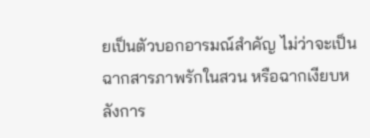ยเป็นตัวบอกอารมณ์สำคัญ ไม่ว่าจะเป็นฉากสารภาพรักในสวน หรือฉากเงียบหลังการ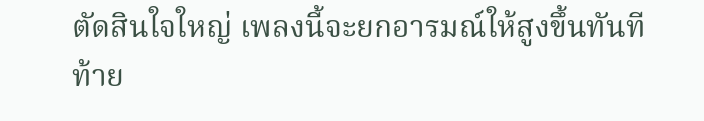ตัดสินใจใหญ่ เพลงนี้จะยกอารมณ์ให้สูงขึ้นทันที
ท้าย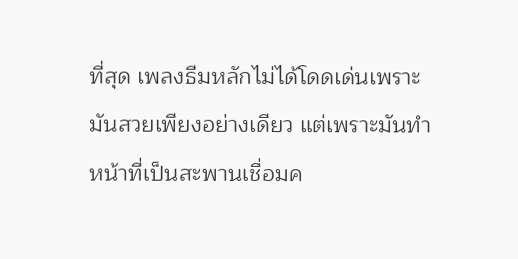ที่สุด เพลงธีมหลักไม่ได้โดดเด่นเพราะมันสวยเพียงอย่างเดียว แต่เพราะมันทำหน้าที่เป็นสะพานเชื่อมค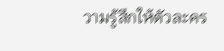วามรู้สึกให้ตัวละคร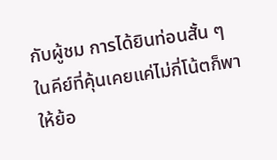กับผู้ชม การได้ยินท่อนสั้น ๆ ในคีย์ที่คุ้นเคยแค่ไม่กี่โน้ตก็พาให้ย้อ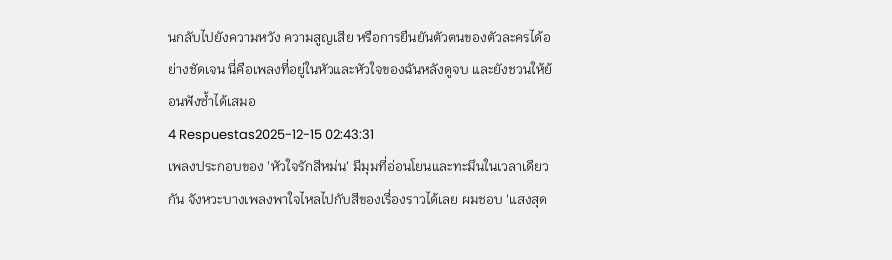นกลับไปยังความหวัง ความสูญเสีย หรือการยืนยันตัวตนของตัวละครได้อย่างชัดเจน นี่คือเพลงที่อยู่ในหัวและหัวใจของฉันหลังดูจบ และยังชวนให้ย้อนฟังซ้ำได้เสมอ
4 Respuestas2025-12-15 02:43:31
เพลงประกอบของ 'หัวใจรักสีหม่น' มีมุมที่อ่อนโยนและทะมึนในเวลาเดียวกัน จังหวะบางเพลงพาใจไหลไปกับสีของเรื่องราวได้เลย ผมชอบ 'แสงสุด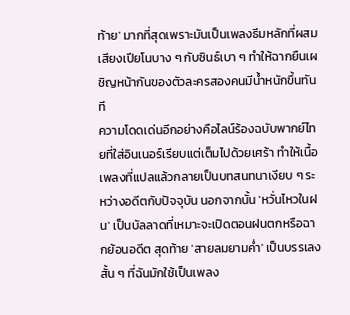ท้าย' มากที่สุดเพราะมันเป็นเพลงธีมหลักที่ผสมเสียงเปียโนบาง ๆ กับซินธ์เบา ๆ ทำให้ฉากยืนเผชิญหน้ากันของตัวละครสองคนมีน้ำหนักขึ้นทันที
ความโดดเด่นอีกอย่างคือไลน์ร้องฉบับพากย์ไทยที่ใส่อินเนอร์เรียบแต่เต็มไปด้วยเศร้า ทำให้เนื้อเพลงที่แปลแล้วกลายเป็นบทสนทนาเงียบ ๆ ระหว่างอดีตกับปัจจุบัน นอกจากนั้น 'หวั่นไหวในฝน' เป็นบัลลาดที่เหมาะจะเปิดตอนฝนตกหรือฉากย้อนอดีต สุดท้าย 'สายลมยามค่ำ' เป็นบรรเลงสั้น ๆ ที่ฉันมักใช้เป็นเพลง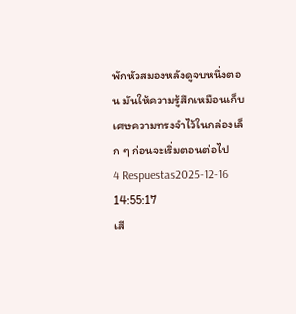พักหัวสมองหลังดูจบหนึ่งตอน มันให้ความรู้สึกเหมือนเก็บเศษความทรงจำไว้ในกล่องเล็ก ๆ ก่อนจะเริ่มตอนต่อไป
4 Respuestas2025-12-16 14:55:17
เสี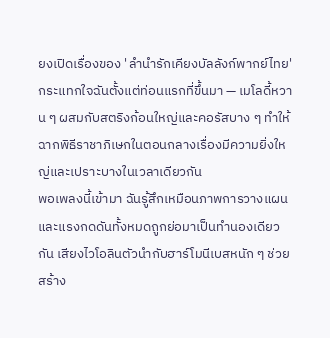ยงเปิดเรื่องของ 'ลํานํารักเคียงบัลลังก์พากย์ไทย' กระแทกใจฉันตั้งแต่ท่อนแรกที่ขึ้นมา — เมโลดี้หวาน ๆ ผสมกับสตริงก้อนใหญ่และคอรัสบาง ๆ ทำให้ฉากพิธีราชาภิเษกในตอนกลางเรื่องมีความยิ่งใหญ่และเปราะบางในเวลาเดียวกัน
พอเพลงนี้เข้ามา ฉันรู้สึกเหมือนภาพการวางแผนและแรงกดดันทั้งหมดถูกย่อมาเป็นทำนองเดียวกัน เสียงไวโอลินตัวนำกับฮาร์โมนีเบสหนัก ๆ ช่วยสร้าง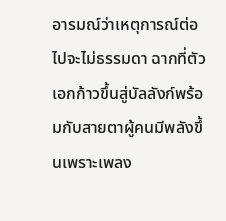อารมณ์ว่าเหตุการณ์ต่อไปจะไม่ธรรมดา ฉากที่ตัวเอกก้าวขึ้นสู่บัลลังก์พร้อมกับสายตาผู้คนมีพลังขึ้นเพราะเพลง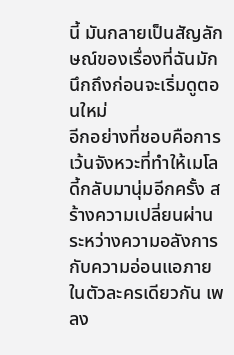นี้ มันกลายเป็นสัญลักษณ์ของเรื่องที่ฉันมักนึกถึงก่อนจะเริ่มดูตอนใหม่
อีกอย่างที่ชอบคือการเว้นจังหวะที่ทำให้เมโลดี้กลับมานุ่มอีกครั้ง สร้างความเปลี่ยนผ่านระหว่างความอลังการกับความอ่อนแอภายในตัวละครเดียวกัน เพลง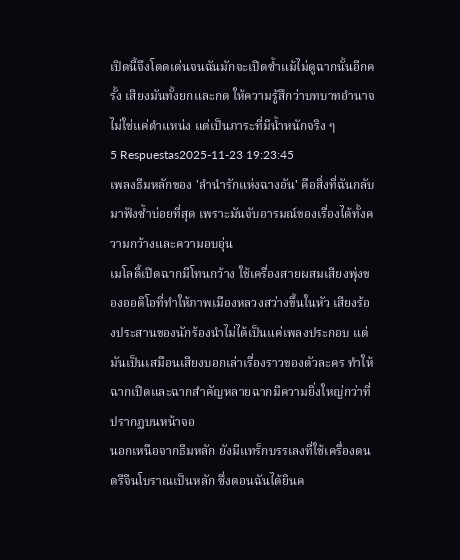เปิดนี้จึงโดดเด่นจนฉันมักจะเปิดซ้ำแม้ไม่ดูฉากนั้นอีกครั้ง เสียงมันทั้งยกและกด ให้ความรู้สึกว่าบทบาทอำนาจไม่ใช่แค่ตำแหน่ง แต่เป็นภาระที่มีน้ำหนักจริง ๆ
5 Respuestas2025-11-23 19:23:45
เพลงธีมหลักของ 'ลำนำรักแห่งฉางอัน' คือสิ่งที่ฉันกลับมาฟังซ้ำบ่อยที่สุด เพราะมันจับอารมณ์ของเรื่องได้ทั้งความกว้างและความอบอุ่น
เมโลดี้เปิดฉากมีโทนกว้าง ใช้เครื่องสายผสมเสียงพุ่งของออดิโอที่ทำให้ภาพเมืองหลวงสว่างขึ้นในหัว เสียงร้องประสานของนักร้องนำไม่ได้เป็นแค่เพลงประกอบ แต่มันเป็นเสมือนเสียงบอกเล่าเรื่องราวของตัวละคร ทำให้ฉากเปิดและฉากสำคัญหลายฉากมีความยิ่งใหญ่กว่าที่ปรากฏบนหน้าจอ
นอกเหนือจากธีมหลัก ยังมีแทร็กบรรเลงที่ใช้เครื่องดนตรีจีนโบราณเป็นหลัก ซึ่งตอนฉันได้ยินค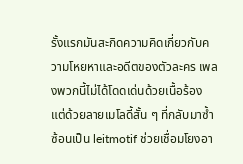รั้งแรกมันสะกิดความคิดเกี่ยวกับความโหยหาและอดีตของตัวละคร เพลงพวกนี้ไม่ได้โดดเด่นด้วยเนื้อร้อง แต่ด้วยลายเมโลดี้สั้น ๆ ที่กลับมาซ้ำซ้อนเป็น leitmotif ช่วยเชื่อมโยงอา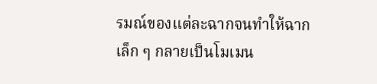รมณ์ของแต่ละฉากจนทำให้ฉากเล็ก ๆ กลายเป็นโมเมน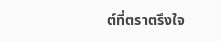ต์ที่ตราตรึงใจ